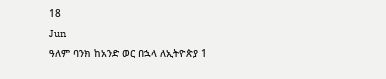18
Jun
ዓለም ባንክ ከአንድ ወር በኋላ ለኢትዮጵያ 1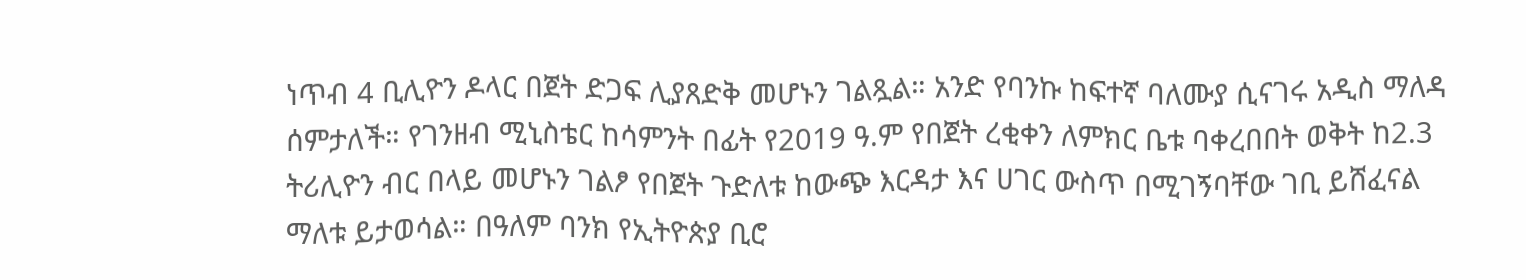ነጥብ 4 ቢሊዮን ዶላር በጀት ድጋፍ ሊያጸድቅ መሆኑን ገልጿል። አንድ የባንኩ ከፍተኛ ባለሙያ ሲናገሩ አዲስ ማለዳ ሰምታለች። የገንዘብ ሚኒስቴር ከሳምንት በፊት የ2019 ዓ.ም የበጀት ረቂቀን ለምክር ቤቱ ባቀረበበት ወቅት ከ2.3 ትሪሊዮን ብር በላይ መሆኑን ገልፆ የበጀት ጉድለቱ ከውጭ እርዳታ እና ሀገር ውስጥ በሚገኝባቸው ገቢ ይሸፈናል ማለቱ ይታወሳል። በዓለም ባንክ የኢትዮጵያ ቢሮ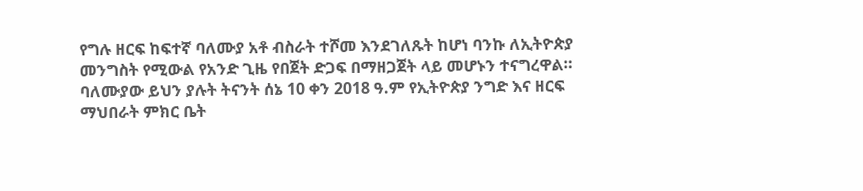የግሉ ዘርፍ ከፍተኛ ባለሙያ አቶ ብስራት ተሾመ እንደገለጹት ከሆነ ባንኩ ለኢትዮጵያ መንግስት የሚውል የአንድ ጊዜ የበጀት ድጋፍ በማዘጋጀት ላይ መሆኑን ተናግረዋል። ባለሙያው ይህን ያሉት ትናንት ሰኔ 10 ቀን 2018 ዓ.ም የኢትዮጵያ ንግድ እና ዘርፍ ማህበራት ምክር ቤት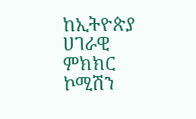ከኢትዮጵያ ሀገራዊ ምክክር ኮሚሽን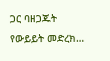ጋር ባዘጋጁት የውይይት መድረክ…